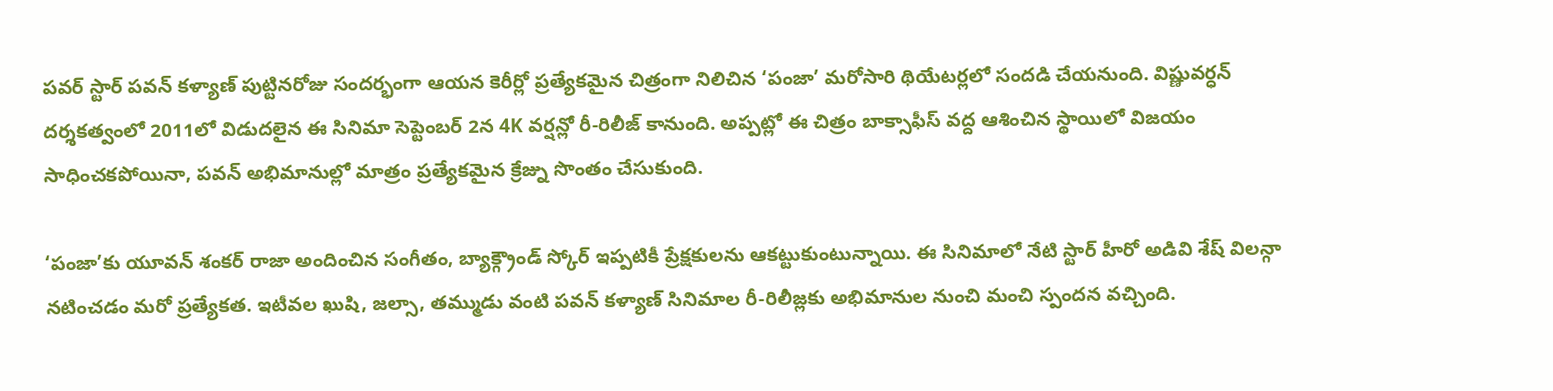పవర్ స్టార్ పవన్ కళ్యాణ్ పుట్టినరోజు సందర్భంగా ఆయన కెరీర్లో ప్రత్యేకమైన చిత్రంగా నిలిచిన ‘పంజా’ మరోసారి థియేటర్లలో సందడి చేయనుంది. విష్ణువర్ధన్ దర్శకత్వంలో 2011లో విడుదలైన ఈ సినిమా సెప్టెంబర్ 2న 4K వర్షన్లో రీ-రిలీజ్ కానుంది. అప్పట్లో ఈ చిత్రం బాక్సాఫీస్ వద్ద ఆశించిన స్థాయిలో విజయం సాధించకపోయినా, పవన్ అభిమానుల్లో మాత్రం ప్రత్యేకమైన క్రేజ్ను సొంతం చేసుకుంది.

‘పంజా’కు యూవన్ శంకర్ రాజా అందించిన సంగీతం, బ్యాక్గ్రౌండ్ స్కోర్ ఇప్పటికీ ప్రేక్షకులను ఆకట్టుకుంటున్నాయి. ఈ సినిమాలో నేటి స్టార్ హీరో అడివి శేష్ విలన్గా నటించడం మరో ప్రత్యేకత. ఇటీవల ఖుషి, జల్సా, తమ్ముడు వంటి పవన్ కళ్యాణ్ సినిమాల రీ-రిలీజ్లకు అభిమానుల నుంచి మంచి స్పందన వచ్చింది.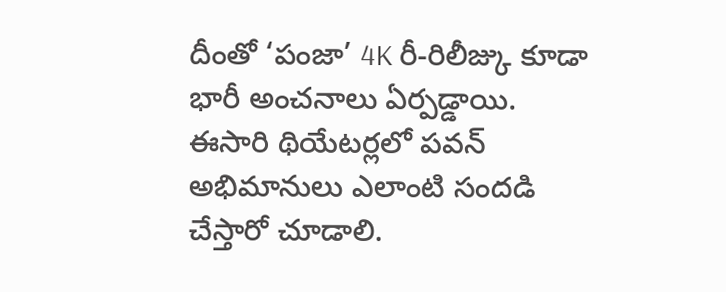దీంతో ‘పంజా’ 4K రీ-రిలీజ్కు కూడా భారీ అంచనాలు ఏర్పడ్డాయి. ఈసారి థియేటర్లలో పవన్ అభిమానులు ఎలాంటి సందడి చేస్తారో చూడాలి.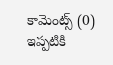కామెంట్స్ (0)
ఇప్పటికి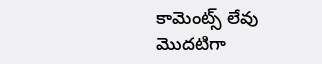కామెంట్స్ లేవు
మొదటిగా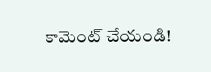కామెంట్ చేయండి!